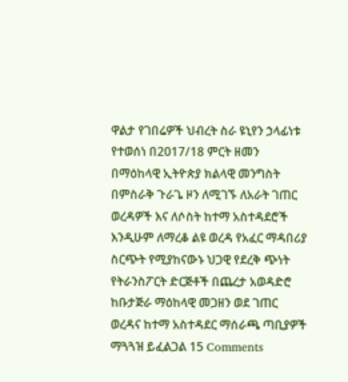ዋልታ የገበሬዎች ህብረት ስራ ዩኒየን ኃላፊነቱ የተወሰነ በ2017/18 ምርት ዘመን በማዕከላዊ ኢትዮጵያ ክልላዊ መንግስት በምስራቅ ጉራጌ ዞን ለሚገኙ ለአራት ገጠር ወረዳዎች እና ለሶስት ከተማ አስተዳደሮች እንዲሁም ለማረቆ ልዩ ወረዳ የአፈር ማዳበሪያ ስርጭት የሚያከናውኑ ህጋዊ የደረቅ ጭነት የትራንስፖርት ድርጅቶች በጨረታ አወዳድሮ ከቡታጅራ ማዕከላዊ መጋዘን ወደ ገጠር ወረዳና ከተማ አስተዳደር ማሰራጫ ጣቢያዎች ማጓጓዝ ይፈልጋል 15 Comments